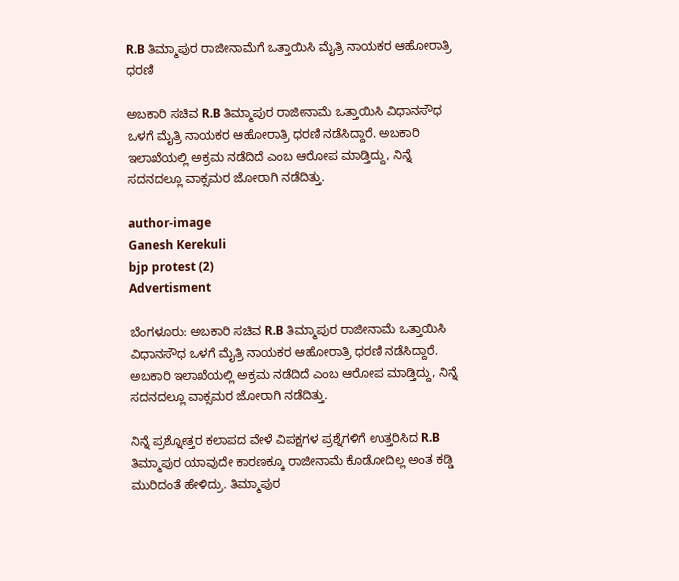R.B ತಿಮ್ಮಾಪುರ ರಾಜೀನಾಮೆಗೆ ಒತ್ತಾಯಿಸಿ ಮೈತ್ರಿ ನಾಯಕರ ಆಹೋರಾತ್ರಿ ಧರಣಿ

ಅಬಕಾರಿ ಸಚಿವ R.B ತಿಮ್ಮಾಪುರ ರಾಜೀನಾಮೆ ಒತ್ತಾಯಿಸಿ ವಿಧಾನಸೌಧ ಒಳಗೆ ಮೈತ್ರಿ ನಾಯಕರ ಆಹೋರಾತ್ರಿ ಧರಣಿ ನಡೆಸಿದ್ದಾರೆ. ಅಬಕಾರಿ ಇಲಾಖೆಯಲ್ಲಿ ಅಕ್ರಮ ನಡೆದಿದೆ ಎಂಬ ಆರೋಪ ಮಾಡ್ತಿದ್ದು, ನಿನ್ನೆ ಸದನದಲ್ಲೂ ವಾಕ್ಸಮರ ಜೋರಾಗಿ ನಡೆದಿತ್ತು.

author-image
Ganesh Kerekuli
bjp protest (2)
Advertisment

ಬೆಂಗಳೂರು: ಅಬಕಾರಿ ಸಚಿವ R.B ತಿಮ್ಮಾಪುರ ರಾಜೀನಾಮೆ ಒತ್ತಾಯಿಸಿ ವಿಧಾನಸೌಧ ಒಳಗೆ ಮೈತ್ರಿ ನಾಯಕರ ಆಹೋರಾತ್ರಿ ಧರಣಿ ನಡೆಸಿದ್ದಾರೆ. ಅಬಕಾರಿ ಇಲಾಖೆಯಲ್ಲಿ ಅಕ್ರಮ ನಡೆದಿದೆ ಎಂಬ ಆರೋಪ ಮಾಡ್ತಿದ್ದು, ನಿನ್ನೆ ಸದನದಲ್ಲೂ ವಾಕ್ಸಮರ ಜೋರಾಗಿ ನಡೆದಿತ್ತು.

ನಿನ್ನೆ ಪ್ರಶ್ನೋತ್ತರ ಕಲಾಪದ ವೇಳೆ ವಿಪಕ್ಷಗಳ ಪ್ರಶ್ನೆಗಳಿಗೆ ಉತ್ತರಿಸಿದ R.B ತಿಮ್ಮಾಪುರ ಯಾವುದೇ ಕಾರಣಕ್ಕೂ ರಾಜೀನಾಮೆ ಕೊಡೋದಿಲ್ಲ ಅಂತ ಕಡ್ಡಿ ಮುರಿದಂತೆ ಹೇಳಿದ್ರು. ತಿಮ್ಮಾಪುರ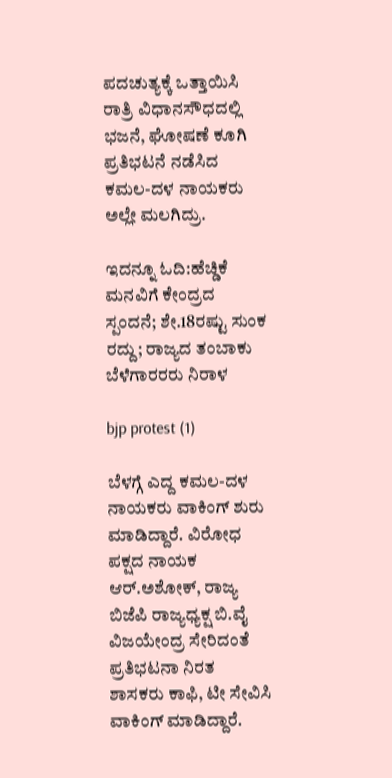ಪದಚುತ್ಯಕ್ಕೆ ಒತ್ತಾಯಿಸಿ ರಾತ್ರಿ ವಿಧಾನಸೌಧದಲ್ಲಿ ಭಜನೆ, ಘೋಷಣೆ ಕೂಗಿ ಪ್ರತಿಭಟನೆ ನಡೆಸಿದ ಕಮಲ-ದಳ ನಾಯಕರು ಅಲ್ಲೇ ಮಲಗಿದ್ರು.

ಇದನ್ನೂ ಓದಿ:ಹೆಚ್ಡಿಕೆ ಮನವಿಗೆ ಕೇಂದ್ರದ ಸ್ಪಂದನೆ; ಶೇ.18ರಷ್ಟು ಸುಂಕ ರದ್ದು; ರಾಜ್ಯದ ತಂಬಾಕು ಬೆಳೆಗಾರರರು ನಿರಾಳ

bjp protest (1)

ಬೆಳಗ್ಗೆ ಎದ್ದ ಕಮಲ-ದಳ ನಾಯಕರು ವಾಕಿಂಗ್ ಶುರು ಮಾಡಿದ್ದಾರೆ. ವಿರೋಧ ಪಕ್ಷದ ನಾಯಕ ಆರ್.ಅಶೋಕ್, ರಾಜ್ಯ ಬಿಜೆಪಿ ರಾಜ್ಯಧ್ಯಕ್ಷ ಬಿ.ವೈ ವಿಜಯೇಂದ್ರ ಸೇರಿದಂತೆ ಪ್ರತಿಭಟನಾ ನಿರತ ಶಾಸಕರು ಕಾಫಿ, ಟೀ ಸೇವಿಸಿ ವಾಕಿಂಗ್ ಮಾಡಿದ್ದಾರೆ.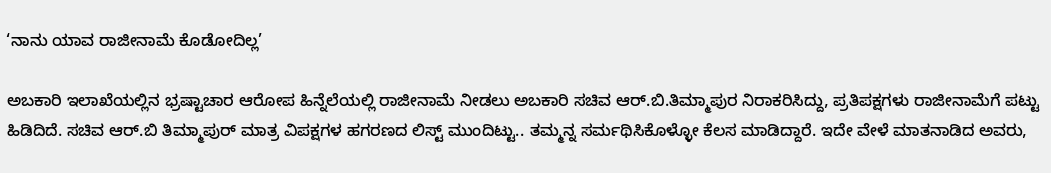‘ನಾನು ಯಾವ ರಾಜೀನಾಮೆ ಕೊಡೋದಿಲ್ಲ’

ಅಬಕಾರಿ ಇಲಾಖೆಯಲ್ಲಿನ ಭ್ರಷ್ಟಾಚಾರ ಆರೋಪ ಹಿನ್ನೆಲೆಯಲ್ಲಿ ರಾಜೀನಾಮೆ ನೀಡಲು ಅಬಕಾರಿ ಸಚಿವ ಆರ್.ಬಿ.ತಿಮ್ಮಾಪುರ ನಿರಾಕರಿಸಿದ್ದು, ಪ್ರತಿಪಕ್ಷಗಳು ರಾಜೀನಾಮೆಗೆ ಪಟ್ಟು ಹಿಡಿದಿದೆ. ಸಚಿವ ಆರ್.ಬಿ ತಿಮ್ಮಾಪುರ್ ಮಾತ್ರ ವಿಪಕ್ಷಗಳ ಹಗರಣದ ಲಿಸ್ಟ್ ಮುಂದಿಟ್ಟು.. ತಮ್ಮನ್ನ ಸರ್ಮಥಿಸಿಕೊಳ್ಳೋ ಕೆಲಸ ಮಾಡಿದ್ದಾರೆ. ಇದೇ ವೇಳೆ ಮಾತನಾಡಿದ ಅವರು,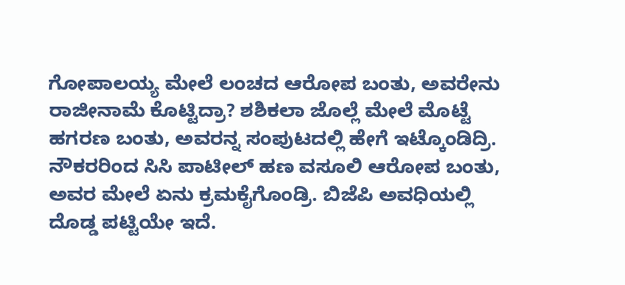ಗೋಪಾಲಯ್ಯ ಮೇಲೆ ಲಂಚದ ಆರೋಪ ಬಂತು, ಅವರೇನು ರಾಜೀನಾಮೆ ಕೊಟ್ಟಿದ್ರಾ? ಶಶಿಕಲಾ ಜೊಲ್ಲೆ ಮೇಲೆ ಮೊಟ್ಟೆ ಹಗರಣ ಬಂತು, ಅವರನ್ನ ಸಂಪುಟದಲ್ಲಿ ಹೇಗೆ ಇಟ್ಕೊಂಡಿದ್ರಿ. ನೌಕರರಿಂದ ಸಿಸಿ ಪಾಟೀಲ್ ಹಣ ವಸೂಲಿ ಆರೋಪ ಬಂತು, ಅವರ ಮೇಲೆ ಏನು ಕ್ರಮ‌ಕೈಗೊಂಡ್ರಿ. ಬಿಜೆಪಿ ಅವಧಿಯಲ್ಲಿ ದೊಡ್ಡ ಪಟ್ಟಿಯೇ ಇದೆ.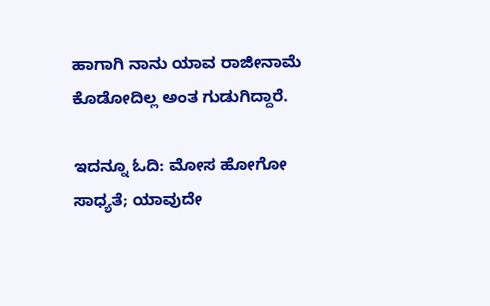ಹಾಗಾಗಿ ನಾನು ಯಾವ ರಾಜೀನಾಮೆ ಕೊಡೋದಿಲ್ಲ ಅಂತ ಗುಡುಗಿದ್ದಾರೆ.

ಇದನ್ನೂ ಓದಿ: ಮೋಸ ಹೋಗೋ ಸಾಧ್ಯತೆ; ಯಾವುದೇ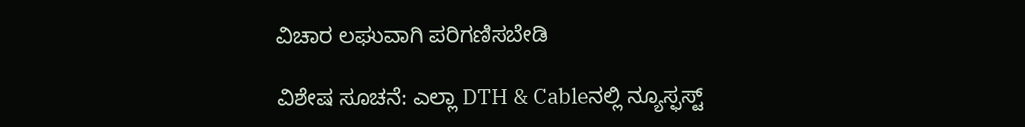ವಿಚಾರ ಲಘುವಾಗಿ ಪರಿಗಣಿಸಬೇಡಿ

ವಿಶೇಷ ಸೂಚನೆ: ಎಲ್ಲಾ DTH & Cableನಲ್ಲಿ ನ್ಯೂಸ್ಫಸ್ಟ್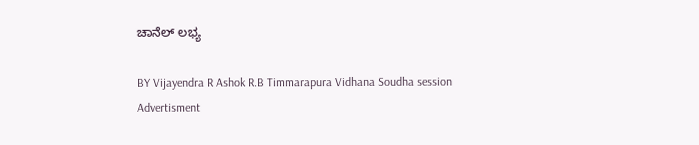ಚಾನೆಲ್ ಲಭ್ಯ

BY Vijayendra R Ashok R.B Timmarapura Vidhana Soudha session
Advertisment